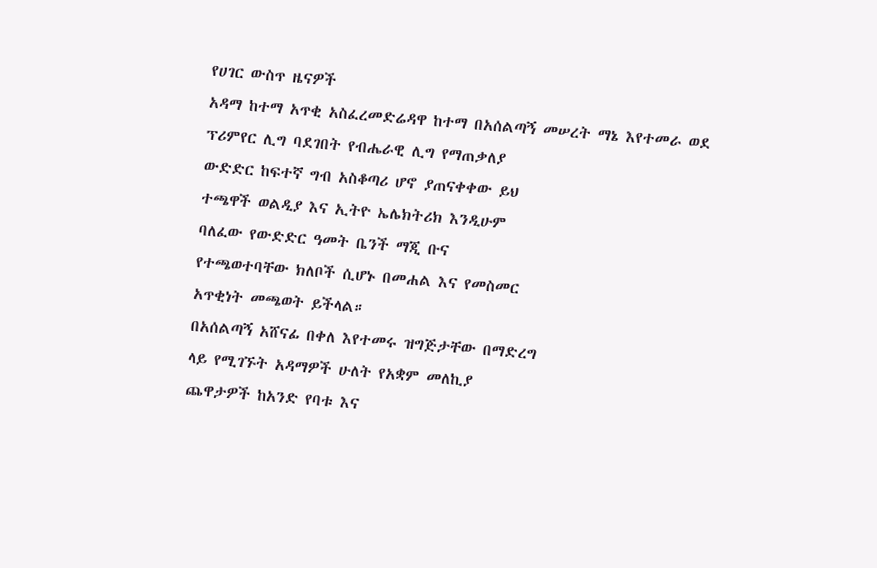የሀገር ውስጥ ዜናዎች
አዳማ ከተማ አጥቂ አስፈረመድሬዳዋ ከተማ በአሰልጣኝ መሠረት ማኔ እየተመራ ወደ
ፕሪምየር ሊግ ባደገበት የብሔራዊ ሊግ የማጠቃለያ
ውድድር ከፍተኛ ግብ አስቆጣሪ ሆኖ ያጠናቀቀው ይህ
ተጫዋች ወልዲያ እና ኢትዮ ኤሌክትሪክ እንዲሁም
ባለፈው የውድድር ዓመት ቤንች ማጂ ቡና
የተጫወተባቸው ክለቦች ሲሆኑ በመሐል እና የመስመር
አጥቂነት መጫወት ይችላል።
በአሰልጣኝ አሸናፊ በቀለ እየተመሩ ዝግጅታቸው በማድረግ
ላይ የሚገኙት አዳማዎች ሁለት የአቋም መለኪያ
ጨዋታዎች ከአንድ የባቱ እና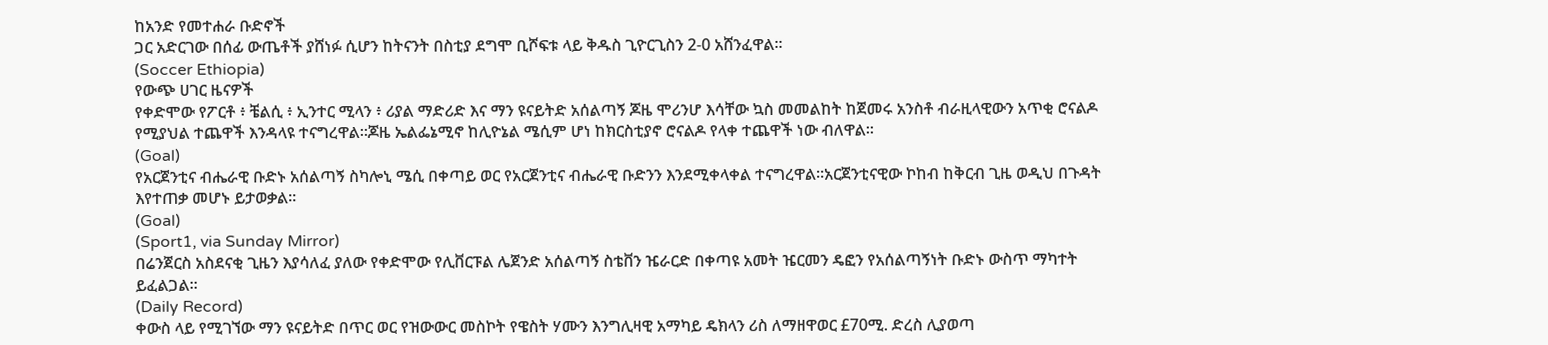ከአንድ የመተሐራ ቡድኖች
ጋር አድርገው በሰፊ ውጤቶች ያሸነፉ ሲሆን ከትናንት በስቲያ ደግሞ ቢሾፍቱ ላይ ቅዱስ ጊዮርጊስን 2-0 አሸንፈዋል።
(Soccer Ethiopia)
የውጭ ሀገር ዜናዎች
የቀድሞው የፖርቶ ፥ ቼልሲ ፥ ኢንተር ሚላን ፥ ሪያል ማድሪድ እና ማን ዩናይትድ አሰልጣኝ ጆዜ ሞሪንሆ እሳቸው ኳስ መመልከት ከጀመሩ አንስቶ ብራዚላዊውን አጥቂ ሮናልዶ የሚያህል ተጨዋች እንዳላዩ ተናግረዋል።ጆዜ ኤልፌኔሚኖ ከሊዮኔል ሜሲም ሆነ ከክርስቲያኖ ሮናልዶ የላቀ ተጨዋች ነው ብለዋል፡፡
(Goal)
የአርጀንቲና ብሔራዊ ቡድኑ አሰልጣኝ ስካሎኒ ሜሲ በቀጣይ ወር የአርጀንቲና ብሔራዊ ቡድንን እንደሚቀላቀል ተናግረዋል።አርጀንቲናዊው ኮከብ ከቅርብ ጊዜ ወዲህ በጉዳት እየተጠቃ መሆኑ ይታወቃል።
(Goal)
(Sport1, via Sunday Mirror)
በሬንጀርስ አስደናቂ ጊዜን እያሳለፈ ያለው የቀድሞው የሊቨርፑል ሌጀንድ አሰልጣኝ ስቴቨን ዤራርድ በቀጣዩ አመት ዤርመን ዴፎን የአሰልጣኝነት ቡድኑ ውስጥ ማካተት ይፈልጋል።
(Daily Record)
ቀውስ ላይ የሚገኘው ማን ዩናይትድ በጥር ወር የዝውውር መስኮት የዌስት ሃሙን እንግሊዛዊ አማካይ ዴክላን ሪስ ለማዘዋወር £70ሚ. ድረስ ሊያወጣ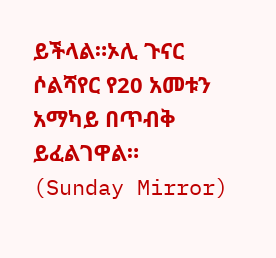ይችላል።ኦሊ ጉናር ሶልሻየር የ20 አመቱን አማካይ በጥብቅ ይፈልገዋል።
(Sunday Mirror)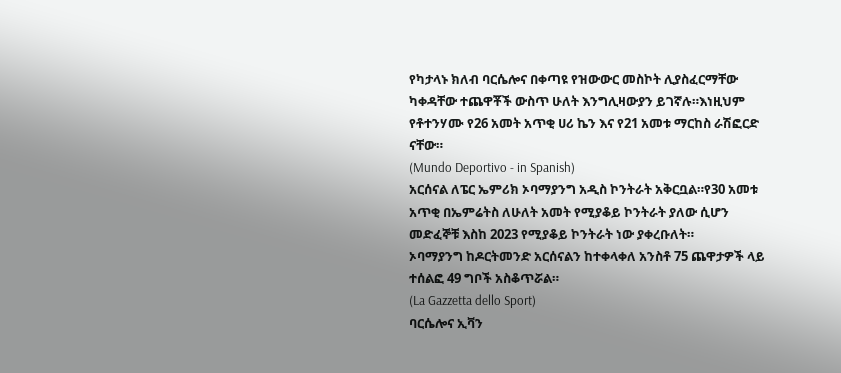የካታላኑ ክለብ ባርሴሎና በቀጣዩ የዝውውር መስኮት ሊያስፈርማቸው ካቀዳቸው ተጨዋቾች ውስጥ ሁለት እንግሊዛውያን ይገኛሉ።እነዚህም የቶተንሃሙ የ26 አመት አጥቂ ሀሪ ኬን እና የ21 አመቱ ማርከስ ራሽፎርድ ናቸው።
(Mundo Deportivo - in Spanish)
አርሰናል ለፔር ኤምሪክ ኦባማያንግ አዲስ ኮንትራት አቅርቧል።የ30 አመቱ አጥቂ በኤምሬትስ ለሁለት አመት የሚያቆይ ኮንትራት ያለው ሲሆን መድፈኞቹ እስከ 2023 የሚያቆይ ኮንትራት ነው ያቀረቡለት።
ኦባማያንግ ከዶርትመንድ አርሰናልን ከተቀላቀለ አንስቶ 75 ጨዋታዎች ላይ ተሰልፎ 49 ግቦች አስቆጥሯል።
(La Gazzetta dello Sport)
ባርሴሎና ኢቫን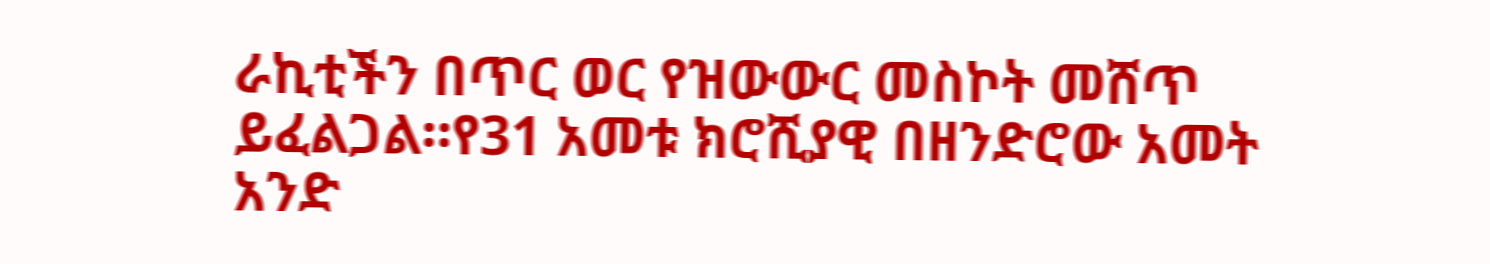ራኪቲችን በጥር ወር የዝውውር መስኮት መሸጥ ይፈልጋል።የ31 አመቱ ክሮሺያዊ በዘንድሮው አመት አንድ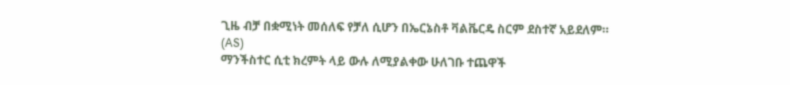ጊዜ ብቻ በቋሚነት መሰለፍ የቻለ ሲሆን በኤርኔስቶ ቫልቬርዴ ስርም ደስተኛ አይደለም።
(AS)
ማንችስተር ሲቲ ክረምት ላይ ውሉ ለሚያልቀው ሁለገቡ ተጨዋች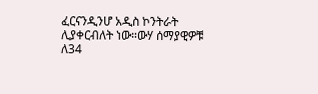ፈርናንዲንሆ አዲስ ኮንትራት ሊያቀርብለት ነው።ውሃ ሰማያዊዎቹ ለ34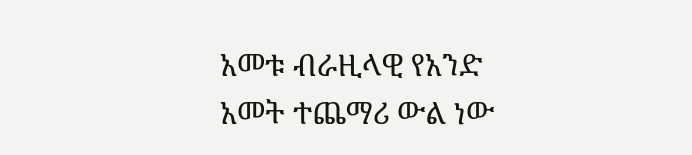አመቱ ብራዚላዊ የአንድ አመት ተጨማሪ ውል ነው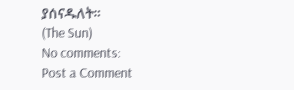ያሰናዱለት።
(The Sun)
No comments:
Post a Comment